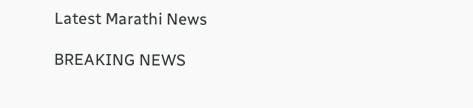Latest Marathi News

BREAKING NEWS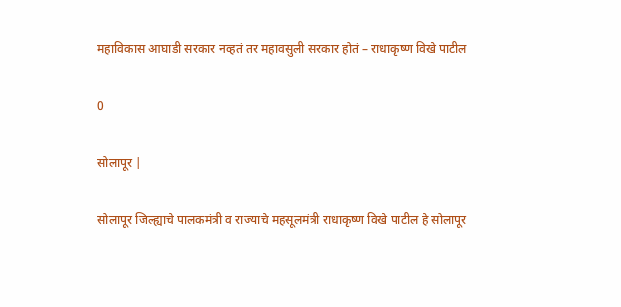महाविकास आघाडी सरकार नव्हतं तर महावसुली सरकार होतं – राधाकृष्ण विखे पाटील

0

सोलापूर |

सोलापूर जिल्ह्याचे पालकमंत्री व राज्याचे महसूलमंत्री राधाकृष्ण विखे पाटील हे सोलापूर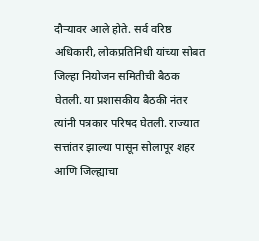दौऱ्यावर आले होते. सर्व वरिष्ठ अधिकारी, लोकप्रतिनिधी यांच्या सोबत जिल्हा नियोजन समितीची बैठक घेतली. या प्रशासकीय बैठकी नंतर त्यांनी पत्रकार परिषद घेतली. राज्यात सत्तांतर झाल्या पासून सोलापूर शहर आणि जिल्ह्याचा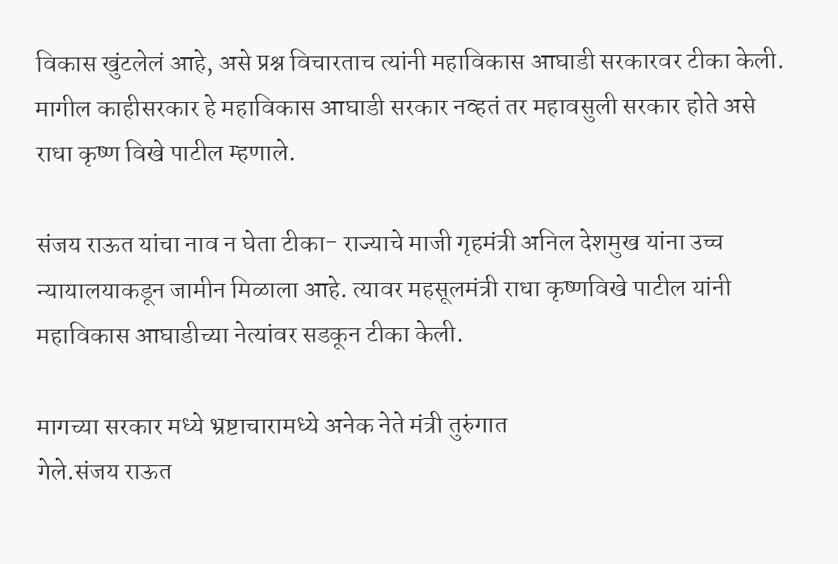विकास खुंटलेलं आहे, असे प्रश्न विचारताच त्यांनी महाविकास आघाडी सरकारवर टीका केली. मागील काहीसरकार हे महाविकास आघाडी सरकार नव्हतं तर महावसुली सरकार होते असे राधा कृष्ण विखे पाटील म्हणाले.

संजय राऊत यांचा नाव न घेता टीका- राज्याचे माजी गृहमंत्री अनिल देशमुख यांना उच्च न्यायालयाकडून जामीन मिळाला आहे. त्यावर महसूलमंत्री राधा कृष्णविखे पाटील यांनी महाविकास आघाडीच्या नेत्यांवर सडकून टीका केली.

मागच्या सरकार मध्ये भ्रष्टाचारामध्ये अनेक नेते मंत्री तुरुंगात
गेले.संजय राऊत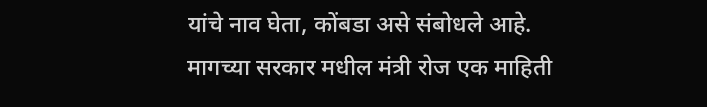यांचे नाव घेता, कोंबडा असे संबोधले आहे. मागच्या सरकार मधील मंत्री रोज एक माहिती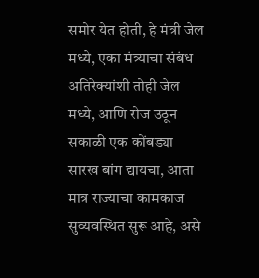समोर येत होती, हे मंत्री जेल मध्ये, एका मंत्र्याचा संबंध अतिरेक्यांशी तोही जेल मध्ये, आणि रोज उठून सकाळी एक कोंबड्या सारख बांग द्यायचा, आता मात्र राज्याचा कामकाज सुव्यवस्थित सुरू आहे, असे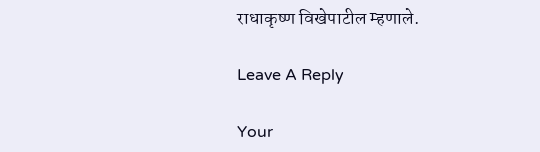राधाकृष्ण विखेपाटील म्हणाले.

Leave A Reply

Your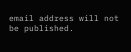email address will not be published.